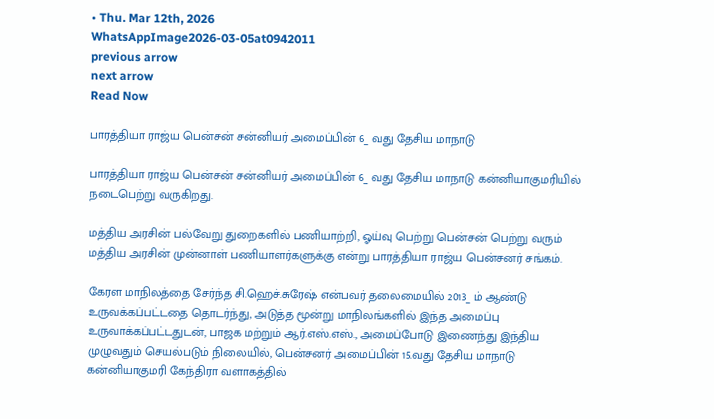• Thu. Mar 12th, 2026
WhatsAppImage2026-03-05at0942011
previous arrow
next arrow
Read Now

பாரத்தியா ராஜ்ய பென்சன் சன்னியர் அமைப்பின் 6_ வது தேசிய மாநாடு

பாரத்தியா ராஜ்ய பென்சன் சன்னியர் அமைப்பின் 6_ வது தேசிய மாநாடு கன்னியாகுமரியில் நடைபெற்று வருகிறது.

மத்திய அரசின் பல்வேறு துறைகளில் பணியாற்றி, ஓய்வு பெற்று பென்சன் பெற்று வரும் மத்திய அரசின் முன்னாள் பணியாளர்களுக்கு என்று பாரத்தியா ராஜ்ய பென்சனர் சங்கம்.

கேரள மாநிலத்தை சேர்ந்த சி.ஹெச்.சுரேஷ் என்பவர் தலைமையில் 2013_ ம் ஆண்டு உருவக்கப்பட்டதை தொடர்ந்து, அடுத்த மூன்று மாநிலங்களில் இந்த அமைப்பு உருவாக்கப்பட்டதுடன், பாஜக மற்றும் ஆர்.எஸ்.எஸ்., அமைப்போடு இணைந்து இந்திய முழுவதும் செயல்படும் நிலையில், பென்சனர் அமைப்பின் 15.வது தேசிய மாநாடு கன்னியாகுமரி கேந்திரா வளாகத்தில்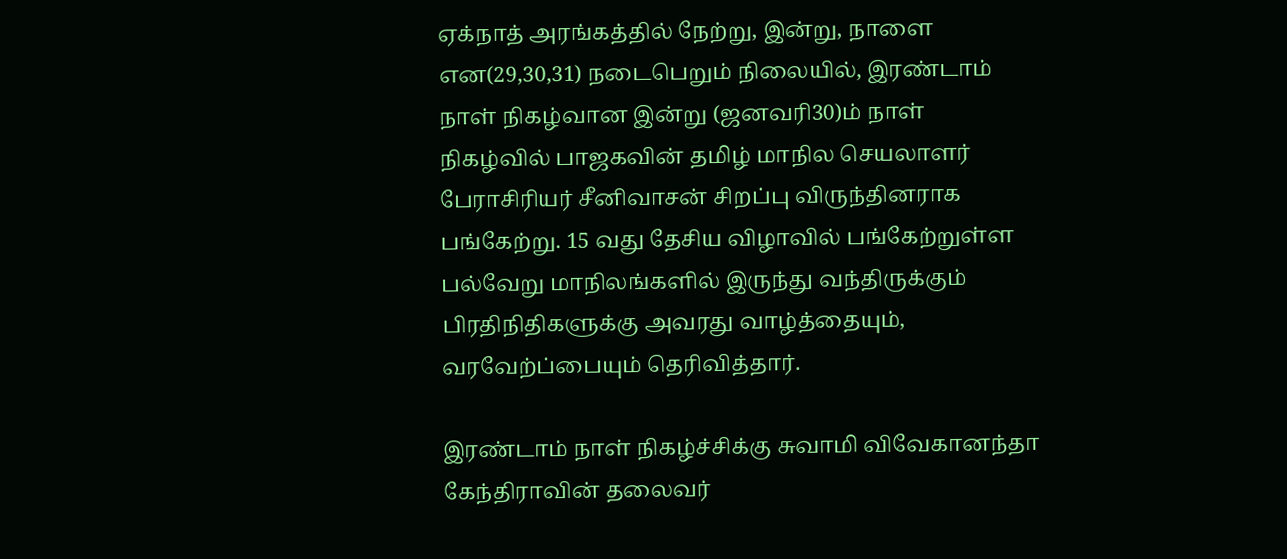ஏக்நாத் அரங்கத்தில் நேற்று, இன்று, நாளை என(29,30,31) நடைபெறும் நிலையில், இரண்டாம் நாள் நிகழ்வான இன்று (ஜனவரி30)ம் நாள் நிகழ்வில் பாஜகவின் தமிழ் மாநில செயலாளர் பேராசிரியர் சீனிவாசன் சிறப்பு விருந்தினராக பங்கேற்று. 15 வது தேசிய விழாவில் பங்கேற்றுள்ள பல்வேறு மாநிலங்களில் இருந்து வந்திருக்கும் பிரதிநிதிகளுக்கு அவரது வாழ்த்தையும், வரவேற்ப்பையும் தெரிவித்தார்.

இரண்டாம் நாள் நிகழ்ச்சிக்கு சுவாமி விவேகானந்தா கேந்திராவின் தலைவர்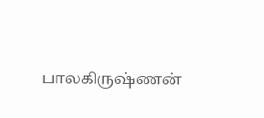பாலகிருஷ்ணன்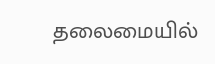தலைமையில்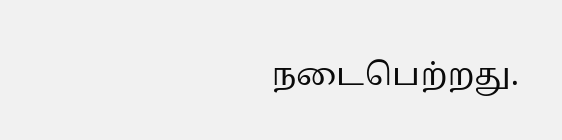நடைபெற்றது.